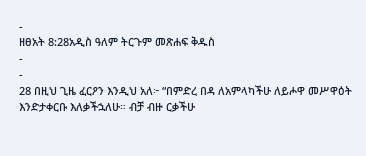-
ዘፀአት 8:28አዲስ ዓለም ትርጉም መጽሐፍ ቅዱስ
-
-
28 በዚህ ጊዜ ፈርዖን እንዲህ አለ፦ “በምድረ በዳ ለአምላካችሁ ለይሖዋ መሥዋዕት እንድታቀርቡ እለቃችኋለሁ። ብቻ ብዙ ርቃችሁ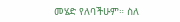መሄድ የለባችሁም። ስለ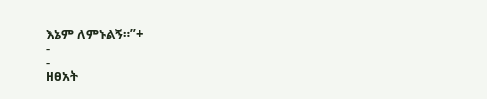እኔም ለምኑልኝ።”+
-
-
ዘፀአት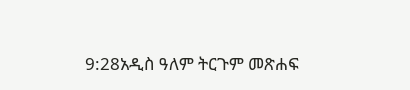9:28አዲስ ዓለም ትርጉም መጽሐፍ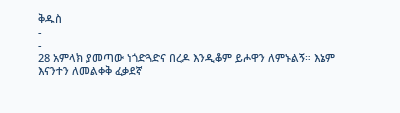ቅዱስ
-
-
28 አምላክ ያመጣው ነጎድጓድና በረዶ እንዲቆም ይሖዋን ለምኑልኝ። እኔም እናንተን ለመልቀቅ ፈቃደኛ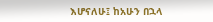እሆናለሁ፤ ከአሁን በኋላ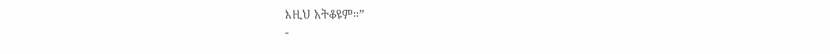እዚህ አትቆዩም።”
-